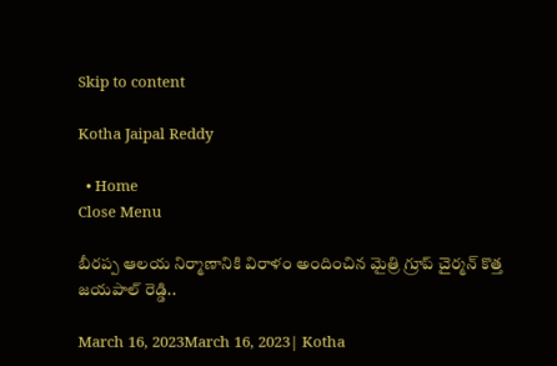Skip to content

Kotha Jaipal Reddy

  • Home
Close Menu

బీరప్ప ఆలయ నిర్మాణానికి విరాళం అందించిన మైత్రి గ్రూప్ చైర్మన్ కొత్త జయపాల్ రెడ్డి..

March 16, 2023March 16, 2023| Kotha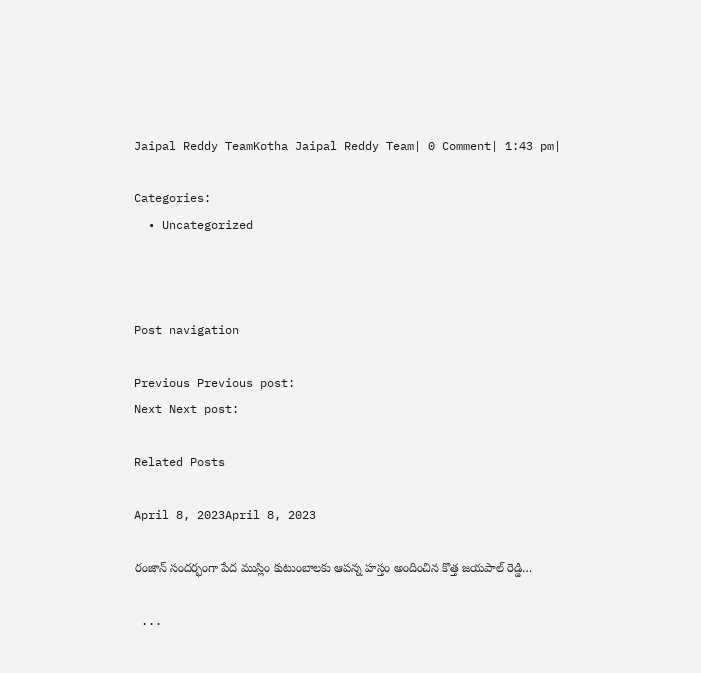Jaipal Reddy TeamKotha Jaipal Reddy Team| 0 Comment| 1:43 pm|

Categories:
  • Uncategorized



Post navigation

Previous Previous post:
Next Next post:

Related Posts

April 8, 2023April 8, 2023

రంజాన్ సందర్భంగా పేద ముస్లిం కుటుంబాలకు ఆపన్న హస్తం అందించిన కొత్త జయపాల్ రెడ్డి…

 ...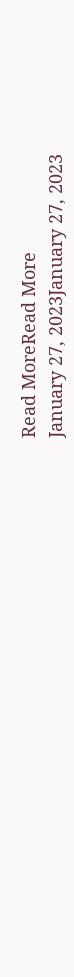Read MoreRead More
January 27, 2023January 27, 2023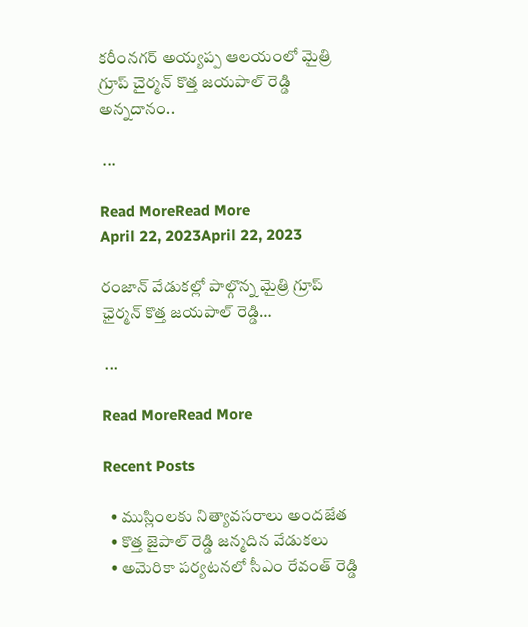కరీంనగర్ అయ్యప్ప ఆలయంలో మైత్రి గ్రూప్ చైర్మన్ కొత్త జయపాల్ రెడ్డి అన్నదానం..

 ...

Read MoreRead More
April 22, 2023April 22, 2023

రంజాన్ వేడుకల్లో పాల్గొన్న మైత్రి గ్రూప్ ఛైర్మన్ కొత్త జయపాల్ రెడ్డి…

 ...

Read MoreRead More

Recent Posts

  • ముస్లింలకు నిత్యావసరాలు అందజేత
  • కొత్త జైపాల్ రెడ్డి జన్మదిన వేడుకలు
  • అమెరికా పర్యటనలో సీఎం రేవంత్ రెడ్డి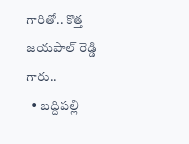గారితో.. కొత్త జయపాల్ రెడ్డి గారు..
  • బద్దిపల్లి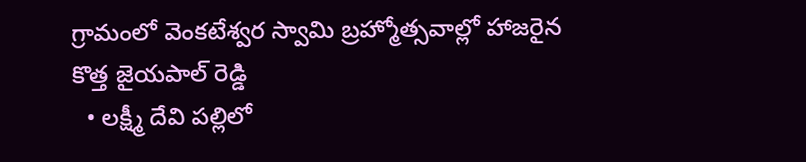గ్రామంలో వెంకటేశ్వర స్వామి బ్రహ్మోత్సవాల్లో హాజరైన కొత్త జైయపాల్ రెడ్డి
  • లక్ష్మీ దేవి పల్లిలో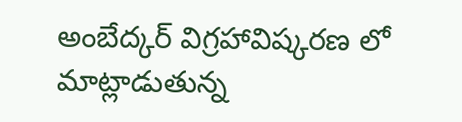అంబేద్కర్ విగ్రహావిష్కరణ లో మాట్లాడుతున్న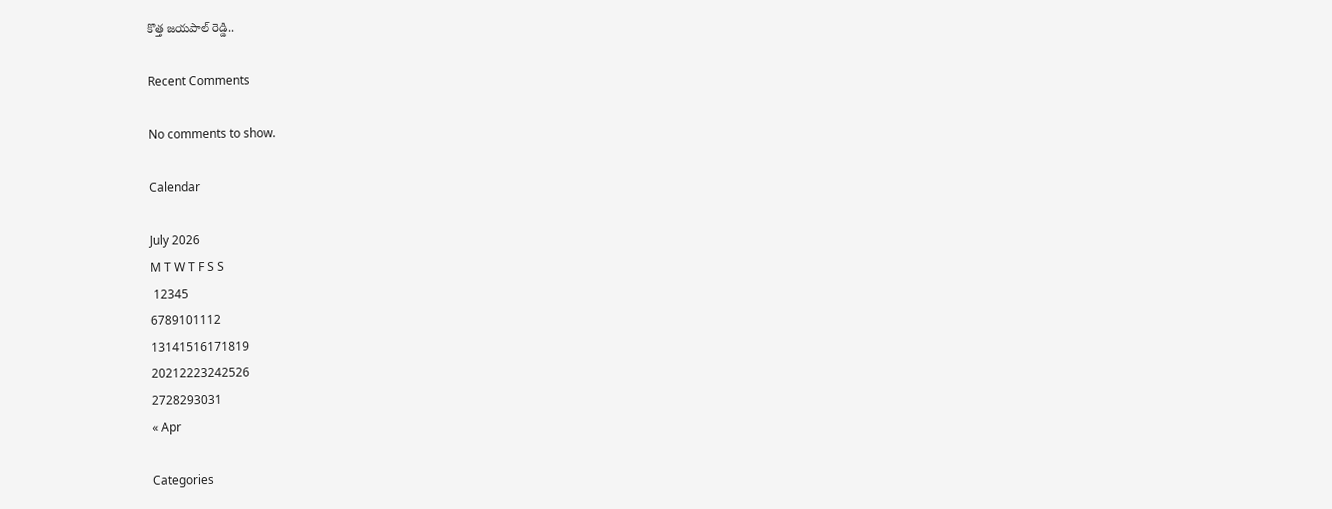కొత్త జయపాల్ రెడ్డి..

Recent Comments

No comments to show.

Calendar

July 2026
M T W T F S S
 12345
6789101112
13141516171819
20212223242526
2728293031
« Apr

Categories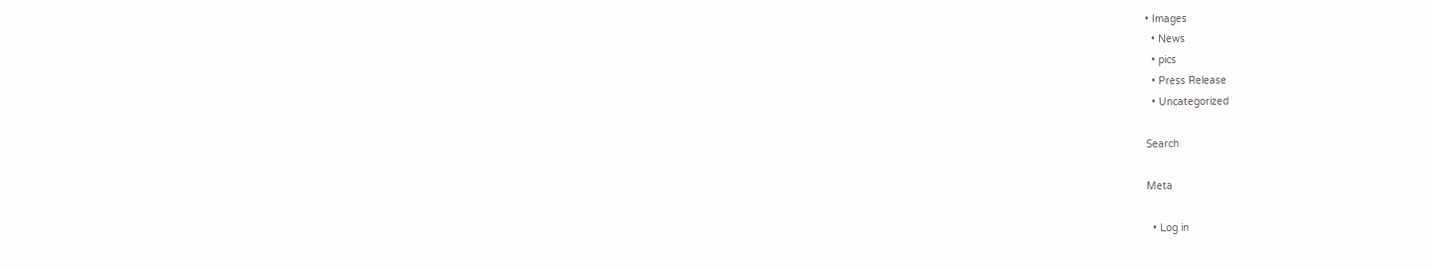• Images
  • News
  • pics
  • Press Release
  • Uncategorized

Search

Meta

  • Log in